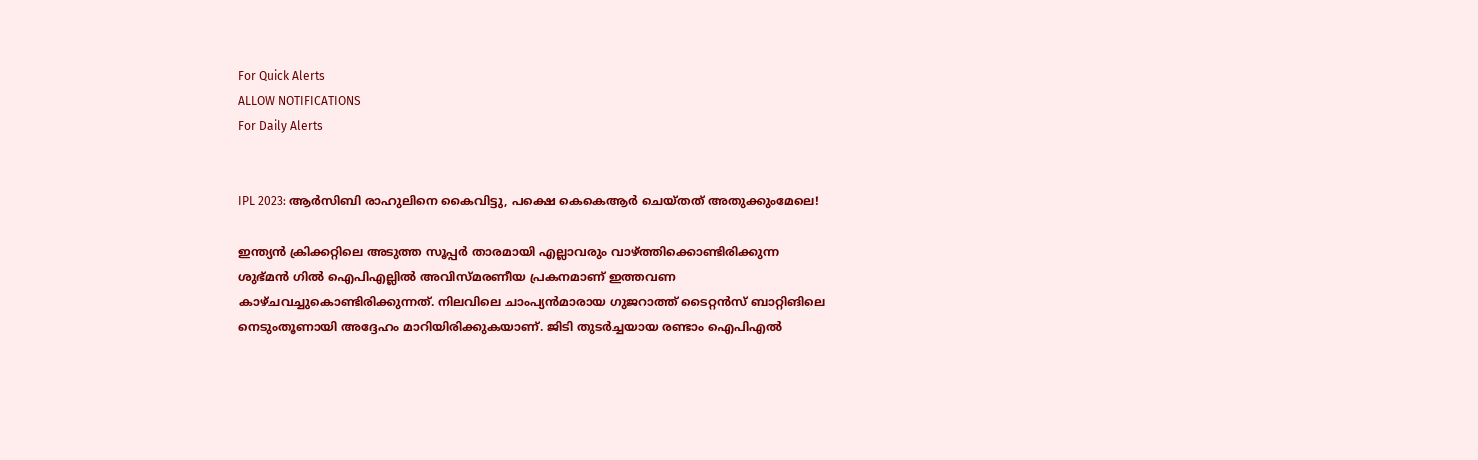For Quick Alerts
ALLOW NOTIFICATIONS
For Daily Alerts


IPL 2023: ആര്‍സിബി രാഹുലിനെ കൈവിട്ടു, പക്ഷെ കെകെആര്‍ ചെയ്തത് അതുക്കുംമേലെ!

ഇന്ത്യന്‍ ക്രിക്കറ്റിലെ അടുത്ത സൂപ്പര്‍ താരമായി എല്ലാവരും വാഴ്ത്തിക്കൊണ്ടിരിക്കുന്ന ശുഭ്മന്‍ ഗില്‍ ഐപിഎല്ലില്‍ അവിസ്മരണീയ പ്രകനമാണ് ഇത്തവണ കാഴ്ചവച്ചുകൊണ്ടിരിക്കുന്നത്. നിലവിലെ ചാംപ്യന്‍മാരായ ഗുജറാത്ത് ടൈറ്റന്‍സ് ബാറ്റിങിലെ നെടുംതൂണായി അദ്ദേഹം മാറിയിരിക്കുകയാണ്. ജിടി തുടര്‍ച്ചയായ രണ്ടാം ഐപിഎല്‍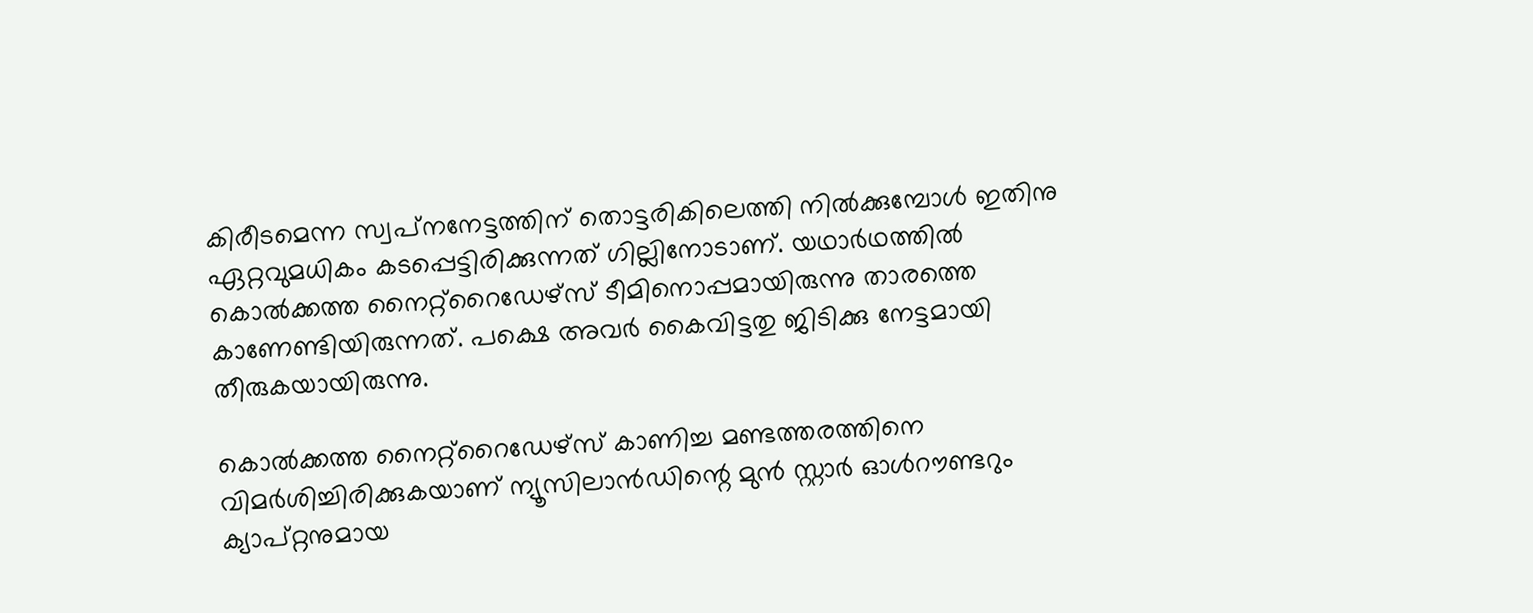കിരീടമെന്ന സ്വപ്‌നനേട്ടത്തിന് തൊട്ടരികിലെത്തി നില്‍ക്കുമ്പോള്‍ ഇതിനു ഏറ്റവുമധികം കടപ്പെട്ടിരിക്കുന്നത് ഗില്ലിനോടാണ്. യഥാര്‍ഥത്തില്‍ കൊല്‍ക്കത്ത നൈറ്റ്‌റൈഡേഴ്‌സ് ടീമിനൊപ്പമായിരുന്നു താരത്തെ കാണേണ്ടിയിരുന്നത്. പക്ഷെ അവര്‍ കൈവിട്ടതു ജിടിക്കു നേട്ടമായി തീരുകയായിരുന്നു.

കൊല്‍ക്കത്ത നൈറ്റ്‌റൈഡേഴ്‌സ് കാണിച്ച മണ്ടത്തരത്തിനെ വിമര്‍ശിച്ചിരിക്കുകയാണ് ന്യൂസിലാന്‍ഡിന്റെ മുന്‍ സ്റ്റാര്‍ ഓള്‍റൗണ്ടറും ക്യാപ്റ്റനുമായ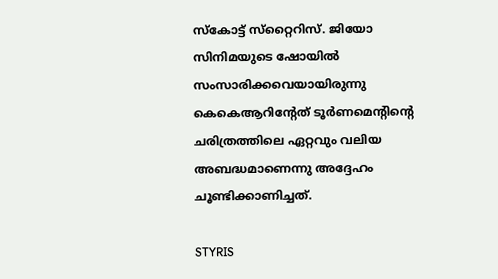സ്‌കോട്ട് സ്‌റ്റൈറിസ്. ജിയോ സിനിമയുടെ ഷോയില്‍ സംസാരിക്കവെയായിരുന്നു കെകെആറിന്റേത് ടൂര്‍ണമെന്റിന്റെ ചരിത്രത്തിലെ ഏറ്റവും വലിയ അബദ്ധമാണെന്നു അദ്ദേഹം ചൂണ്ടിക്കാണിച്ചത്.

STYRIS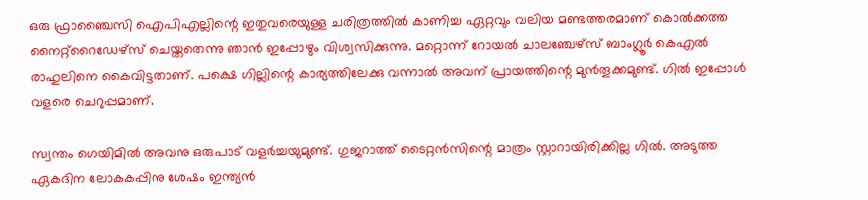ഒരു ഫ്രാഞ്ചൈസി ഐപിഎല്ലിന്റെ ഇതുവരെയുള്ള ചരിത്രത്തില്‍ കാണിച്ച ഏറ്റവും വലിയ മണ്ടത്തരമാണ് കൊല്‍ക്കത്ത നൈറ്റ്‌റൈഡേഴ്‌സ് ചെയ്തതെന്നു ഞാന്‍ ഇപ്പോഴും വിശ്വസിക്കുന്നു. മറ്റൊന്ന് റോയല്‍ ചാലഞ്ചേഴ്‌സ് ബാംഗ്ലൂര്‍ കെഎല്‍ രാഹുലിനെ കൈവിട്ടതാണ്. പക്ഷെ ഗില്ലിന്റെ കാര്യത്തിലേക്കു വന്നാല്‍ അവന് പ്രായത്തിന്റെ മുന്‍തൂക്കമുണ്ട്. ഗില്‍ ഇപ്പോള്‍ വളരെ ചെറുപ്പമാണ്.

സ്വന്തം ഗെയിമില്‍ അവനു ഒരുപാട് വളര്‍ച്ചയുമുണ്ട്. ഗുജറാത്ത് ടൈറ്റന്‍സിന്റെ മാത്രം സ്റ്റാറായിരിക്കില്ല ഗില്‍. അടുത്ത ഏകദിന ലോകകപ്പിനു ശേഷം ഇന്ത്യന്‍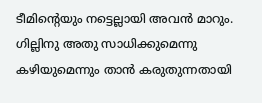ടീമിന്റെയും നട്ടെല്ലായി അവന്‍ മാറും. ഗില്ലിനു അതു സാധിക്കുമെന്നു കഴിയുമെന്നും താന്‍ കരുതുന്നതായി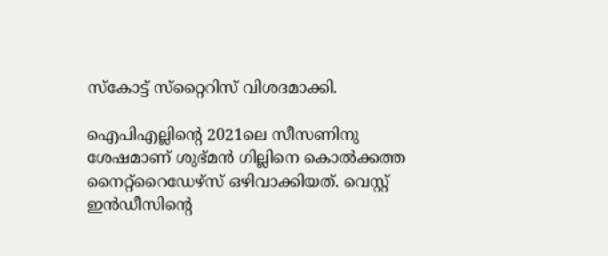സ്‌കോട്ട് സ്‌റ്റൈറിസ് വിശദമാക്കി.

ഐപിഎല്ലിന്റെ 2021ലെ സീസണിനു ശേഷമാണ് ശുഭ്മന്‍ ഗില്ലിനെ കൊല്‍ക്കത്ത നൈറ്റ്‌റൈഡേഴ്‌സ് ഒഴിവാക്കിയത്. വെസ്റ്റ് ഇന്‍ഡീസിന്റെ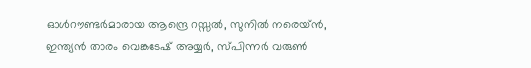ഓള്‍റൗണ്ടര്‍മാരായ ആന്ദ്രെ റസ്സല്‍, സുനില്‍ നരെയ്ന്‍, ഇന്ത്യന്‍ താരം വെങ്കടേഷ് അയ്യര്‍, സ്പിന്നര്‍ വരുണ്‍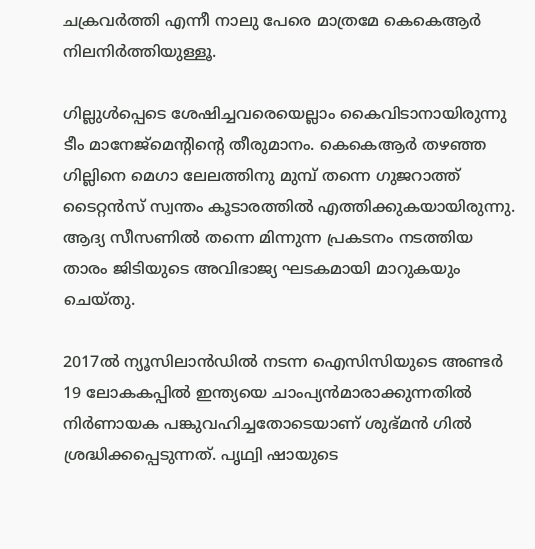ചക്രവര്‍ത്തി എന്നീ നാലു പേരെ മാത്രമേ കെകെആര്‍ നിലനിര്‍ത്തിയുള്ളൂ.

ഗില്ലുള്‍പ്പെടെ ശേഷിച്ചവരെയെല്ലാം കൈവിടാനായിരുന്നു ടീം മാനേജ്‌മെന്റിന്റെ തീരുമാനം. കെകെആര്‍ തഴഞ്ഞ ഗില്ലിനെ മെഗാ ലേലത്തിനു മുമ്പ് തന്നെ ഗുജറാത്ത് ടൈറ്റന്‍സ് സ്വന്തം കൂടാരത്തില്‍ എത്തിക്കുകയായിരുന്നു. ആദ്യ സീസണില്‍ തന്നെ മിന്നുന്ന പ്രകടനം നടത്തിയ താരം ജിടിയുടെ അവിഭാജ്യ ഘടകമായി മാറുകയും ചെയ്തു.

2017ല്‍ ന്യൂസിലാന്‍ഡില്‍ നടന്ന ഐസിസിയുടെ അണ്ടര്‍ 19 ലോകകപ്പില്‍ ഇന്ത്യയെ ചാംപ്യന്‍മാരാക്കുന്നതില്‍ നിര്‍ണായക പങ്കുവഹിച്ചതോടെയാണ് ശുഭ്മന്‍ ഗില്‍ ശ്രദ്ധിക്കപ്പെടുന്നത്. പൃഥ്വി ഷായുടെ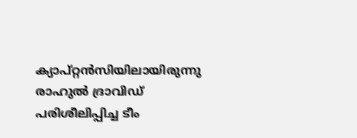ക്യാപ്റ്റന്‍സിയിലായിരുന്നു രാഹുല്‍ ദ്രാവിഡ് പരിശീലിപ്പിച്ച ടീം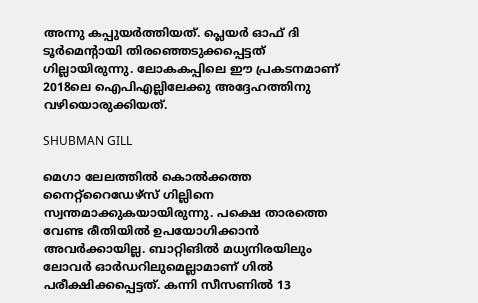അന്നു കപ്പുയര്‍ത്തിയത്. പ്ലെയര്‍ ഓഫ് ദി ടൂര്‍മെന്റായി തിരഞ്ഞെടുക്കപ്പെട്ടത് ഗില്ലായിരുന്നു. ലോകകപ്പിലെ ഈ പ്രകടനമാണ് 2018ലെ ഐപിഎല്ലിലേക്കു അദ്ദേഹത്തിനു വഴിയൊരുക്കിയത്.

SHUBMAN GILL

മെഗാ ലേലത്തില്‍ കൊല്‍ക്കത്ത നൈറ്റ്‌റൈഡേഴ്‌സ് ഗില്ലിനെ സ്വന്തമാക്കുകയായിരുന്നു. പക്ഷെ താരത്തെ വേണ്ട രീതിയില്‍ ഉപയോഗിക്കാന്‍ അവര്‍ക്കായില്ല. ബാറ്റിങില്‍ മധ്യനിരയിലും ലോവര്‍ ഓര്‍ഡറിലുമെല്ലാമാണ് ഗില്‍ പരീക്ഷിക്കപ്പെട്ടത്. കന്നി സീസണില്‍ 13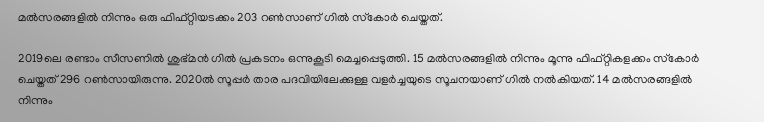മല്‍സരങ്ങളില്‍ നിന്നും ഒരു ഫിഫ്റ്റിയടക്കം 203 റണ്‍സാണ് ഗില്‍ സ്‌കോര്‍ ചെയ്തത്.

2019ലെ രണ്ടാം സീസണില്‍ ശുഭ്മന്‍ ഗില്‍ പ്രകടനം ഒന്നുകൂടി മെച്ചപ്പെടുത്തി. 15 മല്‍സരങ്ങളില്‍ നിന്നും മൂന്നു ഫിഫ്റ്റികളക്കം സ്‌കോര്‍ ചെയ്തത് 296 റണ്‍സായിരുന്നു. 2020ല്‍ സൂപ്പര്‍ താര പദവിയിലേക്കുള്ള വളര്‍ച്ചയുടെ സൂചനയാണ് ഗില്‍ നല്‍കിയത്. 14 മല്‍സരങ്ങളില്‍ നിന്നും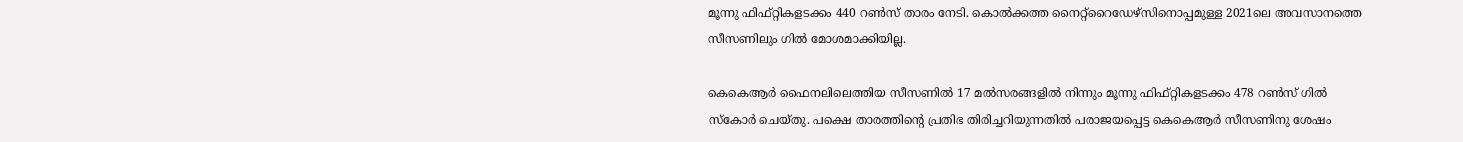മൂന്നു ഫിഫ്റ്റികളടക്കം 440 റണ്‍സ് താരം നേടി. കൊല്‍ക്കത്ത നൈറ്റ്‌റൈഡേഴ്‌സിനൊപ്പമുള്ള 2021ലെ അവസാനത്തെ സീസണിലും ഗില്‍ മോശമാക്കിയില്ല.

കെകെആര്‍ ഫൈനലിലെത്തിയ സീസണില്‍ 17 മല്‍സരങ്ങളില്‍ നിന്നും മൂന്നു ഫിഫ്റ്റികളടക്കം 478 റണ്‍സ് ഗില്‍ സ്‌കോര്‍ ചെയ്തു. പക്ഷെ താരത്തിന്റെ പ്രതിഭ തിരിച്ചറിയുന്നതില്‍ പരാജയപ്പെട്ട കെകെആര്‍ സീസണിനു ശേഷം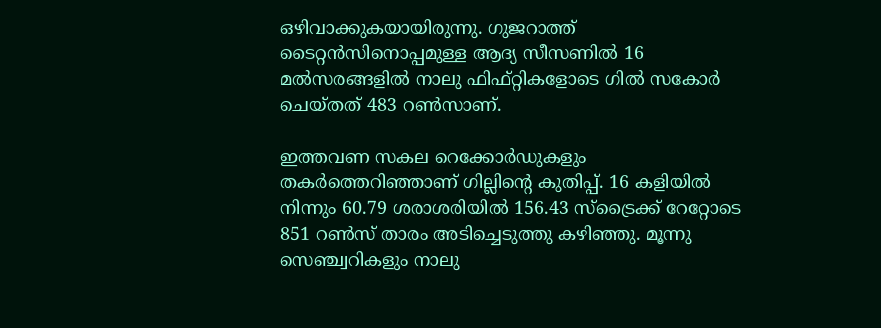ഒഴിവാക്കുകയായിരുന്നു. ഗുജറാത്ത് ടൈറ്റന്‍സിനൊപ്പമുള്ള ആദ്യ സീസണില്‍ 16 മല്‍സരങ്ങളില്‍ നാലു ഫിഫ്റ്റികളോടെ ഗില്‍ സകോര്‍ ചെയ്തത് 483 റണ്‍സാണ്.

ഇത്തവണ സകല റെക്കോര്‍ഡുകളും തകര്‍ത്തെറിഞ്ഞാണ് ഗില്ലിന്റെ കുതിപ്പ്. 16 കളിയില്‍ നിന്നും 60.79 ശരാശരിയില്‍ 156.43 സ്‌ട്രൈക്ക് റേറ്റോടെ 851 റണ്‍സ് താരം അടിച്ചെടുത്തു കഴിഞ്ഞു. മൂന്നു സെഞ്ച്വറികളും നാലു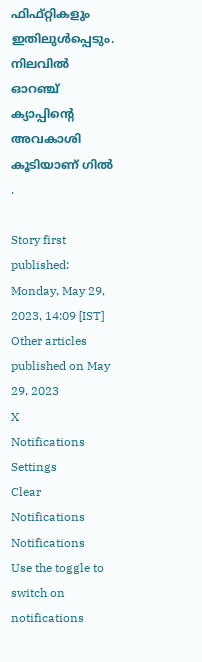ഫിഫ്റ്റികളും ഇതിലുള്‍പ്പെടും. നിലവില്‍ ഓറഞ്ച് ക്യാപ്പിന്റെ അവകാശി കൂടിയാണ് ഗില്‍ .

Story first published: Monday, May 29, 2023, 14:09 [IST]
Other articles published on May 29, 2023
X
Notifications
Settings
Clear Notifications
Notifications
Use the toggle to switch on notifications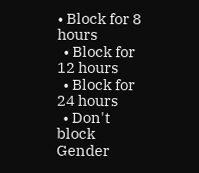• Block for 8 hours
  • Block for 12 hours
  • Block for 24 hours
  • Don't block
Gender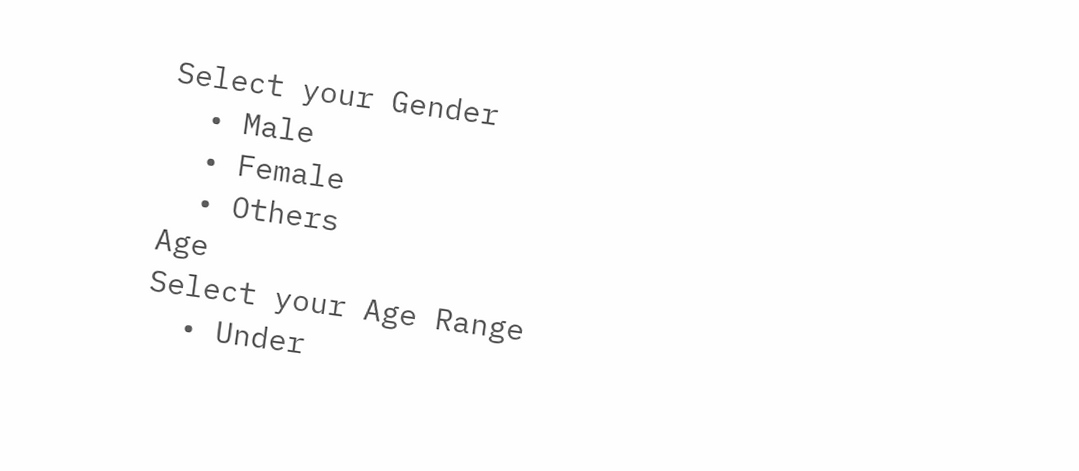Select your Gender
  • Male
  • Female
  • Others
Age
Select your Age Range
  • Under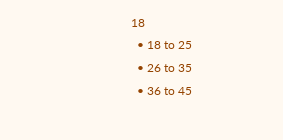18
  • 18 to 25
  • 26 to 35
  • 36 to 45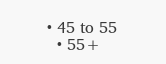• 45 to 55
  • 55+